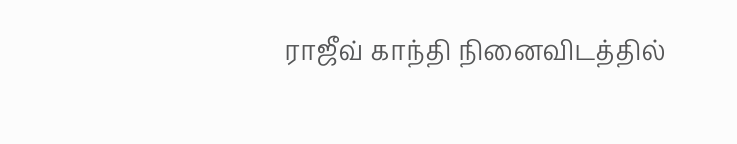ராஜீவ் காந்தி நினைவிடத்தில்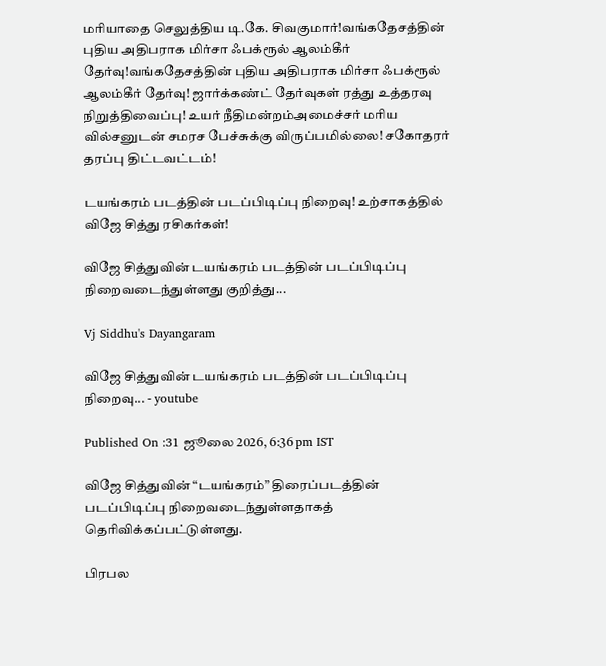மரியாதை செலுத்திய டி.கே. சிவகுமார்!வங்கதேசத்தின் புதிய அதிபராக மிர்சா ஃபக்ரூல் ஆலம்கீர் தேர்வு!வங்கதேசத்தின் புதிய அதிபராக மிர்சா ஃபக்ரூல் ஆலம்கீர் தேர்வு! ஜார்க்கண்ட் தேர்வுகள் ரத்து உத்தரவு நிறுத்திவைப்பு! உயர் நீதிமன்றம்அமைச்சர் மரிய வில்சனுடன் சமரச பேச்சுக்கு விருப்பமில்லை! சகோதரர் தரப்பு திட்டவட்டம்!

டயங்கரம் படத்தின் படப்பிடிப்பு நிறைவு! உற்சாகத்தில் விஜே சித்து ரசிகர்கள்!

விஜே சித்துவின் டயங்கரம் படத்தின் படப்பிடிப்பு நிறைவடைந்துள்ளது குறித்து...

Vj Siddhu's Dayangaram

விஜே சித்துவின் டயங்கரம் படத்தின் படப்பிடிப்பு நிறைவு... - youtube

Published On :31 ஜூலை 2026, 6:36 pm IST

விஜே சித்துவின் “டயங்கரம்” திரைப்படத்தின் படப்பிடிப்பு நிறைவடைந்துள்ளதாகத் தெரிவிக்கப்பட்டுள்ளது.

பிரபல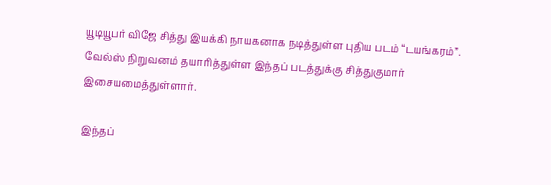யூடியூபர் விஜே சித்து இயக்கி நாயகனாக நடித்துள்ள புதிய படம் “டயங்கரம்”. வேல்ஸ் நிறுவனம் தயாரித்துள்ள இந்தப் படத்துக்கு சித்துகுமார் இசையமைத்துள்ளார்.

இந்தப்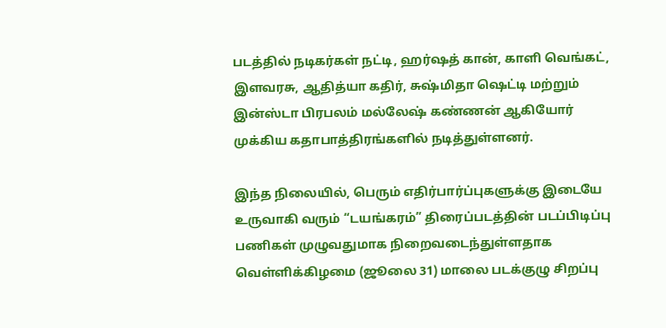படத்தில் நடிகர்கள் நட்டி, ஹர்ஷத் கான், காளி வெங்கட், இளவரசு, ஆதித்யா கதிர், சுஷ்மிதா ஷெட்டி மற்றும் இன்ஸ்டா பிரபலம் மல்லேஷ் கண்ணன் ஆகியோர் முக்கிய கதாபாத்திரங்களில் நடித்துள்ளனர்.

இந்த நிலையில், பெரும் எதிர்பார்ப்புகளுக்கு இடையே உருவாகி வரும் “டயங்கரம்” திரைப்படத்தின் படப்பிடிப்பு பணிகள் முழுவதுமாக நிறைவடைந்துள்ளதாக வெள்ளிக்கிழமை (ஜூலை 31) மாலை படக்குழு சிறப்பு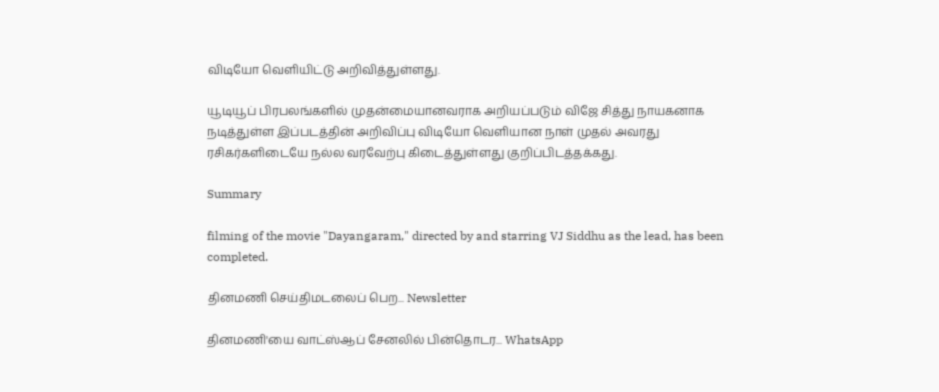விடியோ வெளியிட்டு அறிவித்துள்ளது.

யூடியூப் பிரபலங்களில் முதன்மையானவராக அறியப்படும் விஜே சித்து நாயகனாக நடித்துள்ள இப்படத்தின் அறிவிப்பு விடியோ வெளியான நாள் முதல் அவரது ரசிகர்களிடையே நல்ல வரவேற்பு கிடைத்துள்ளது குறிப்பிடத்தக்கது.

Summary

filming of the movie "Dayangaram," directed by and starring VJ Siddhu as the lead, has been completed.

தினமணி செய்திமடலைப் பெற... Newsletter

தினமணி'யை வாட்ஸ்ஆப் சேனலில் பின்தொடர... WhatsApp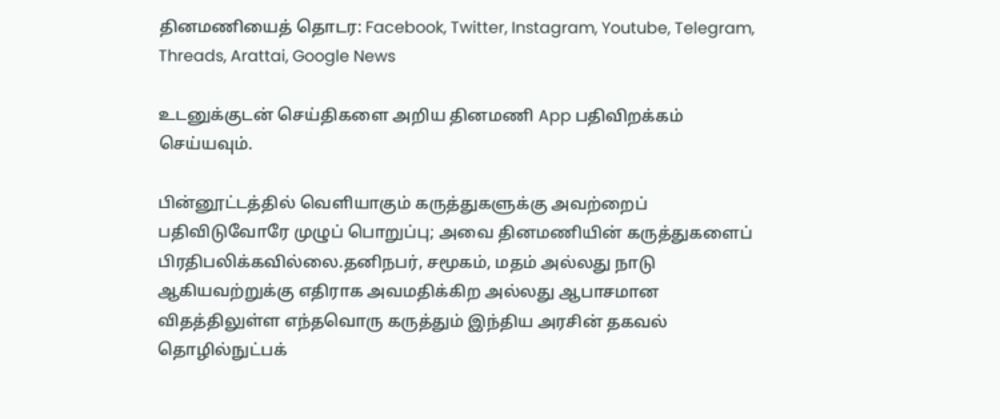தினமணியைத் தொடர: Facebook, Twitter, Instagram, Youtube, Telegram, Threads, Arattai, Google News

உடனுக்குடன் செய்திகளை அறிய தினமணி App பதிவிறக்கம் செய்யவும்.

பின்னூட்டத்தில் வெளியாகும் கருத்துகளுக்கு அவற்றைப் பதிவிடுவோரே முழுப் பொறுப்பு; அவை தினமணியின் கருத்துகளைப் பிரதிபலிக்கவில்லை.தனிநபர், சமூகம், மதம் அல்லது நாடு ஆகியவற்றுக்கு எதிராக அவமதிக்கிற அல்லது ஆபாசமான விதத்திலுள்ள எந்தவொரு கருத்தும் இந்திய அரசின் தகவல் தொழில்நுட்பக்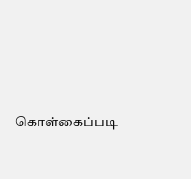கொள்கைப்படி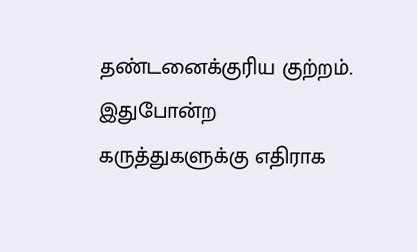தண்டனைக்குரிய குற்றம். இதுபோன்ற கருத்துகளுக்கு எதிராக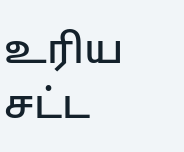உரிய சட்ட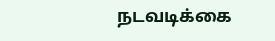நடவடிக்கை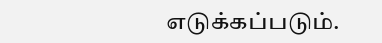எடுக்கப்படும்.